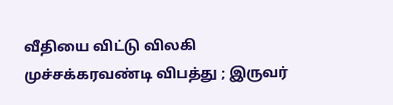வீதியை விட்டு விலகி முச்சக்கரவண்டி விபத்து ; இருவர்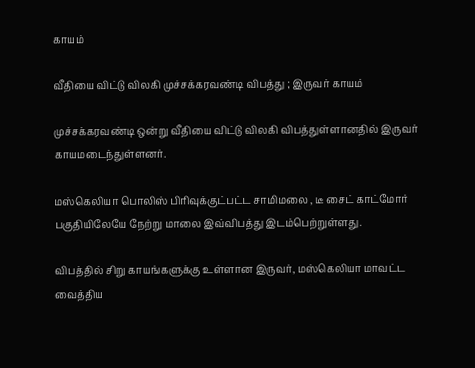காயம்

வீதியை விட்டு விலகி முச்சக்கரவண்டி விபத்து ; இருவர் காயம்

முச்சக்கரவண்டி ஒன்று வீதியை விட்டு விலகி விபத்துள்ளானதில் இருவர் காயமடைந்துள்ளனர்.

மஸ்கெலியா பொலிஸ் பிரிவுக்குட்பட்ட சாமிமலை , டீ சைட் காட்மோர் பகுதியிலேயே நேற்று மாலை இவ்விபத்து இடம்பெற்றுள்ளது.

விபத்தில் சிறு காயங்களுக்கு உள்ளான இருவர், மஸ்கெலியா மாவட்ட வைத்திய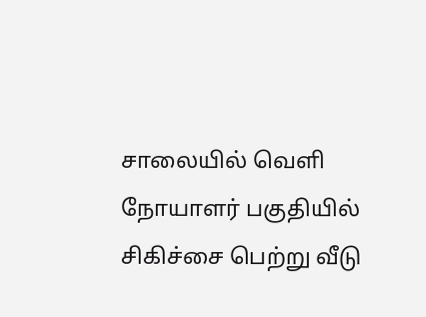சாலையில் வெளி நோயாளர் பகுதியில் சிகிச்சை பெற்று வீடு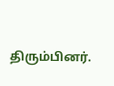திரும்பினர்.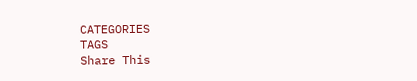CATEGORIES
TAGS
Share This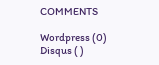COMMENTS

Wordpress (0)
Disqus ( )